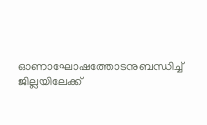ഓണാഘോഷത്തോടനുബന്ധിച്ച് ജില്ലയിലേക്ക്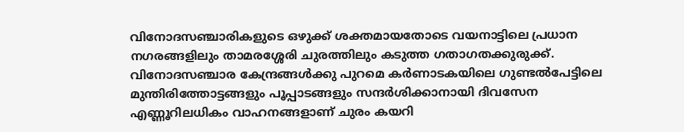വിനോദസഞ്ചാരികളുടെ ഒഴുക്ക് ശക്തമായതോടെ വയനാട്ടിലെ പ്രധാന നഗരങ്ങളിലും താമരശ്ശേരി ചുരത്തിലും കടുത്ത ഗതാഗതക്കുരുക്ക്. വിനോദസഞ്ചാര കേന്ദ്രങ്ങൾക്കു പുറമെ കർണാടകയിലെ ഗുണ്ടൽപേട്ടിലെ മുന്തിരിത്തോട്ടങ്ങളും പൂപ്പാടങ്ങളും സന്ദർശിക്കാനായി ദിവസേന എണ്ണൂറിലധികം വാഹനങ്ങളാണ് ചുരം കയറി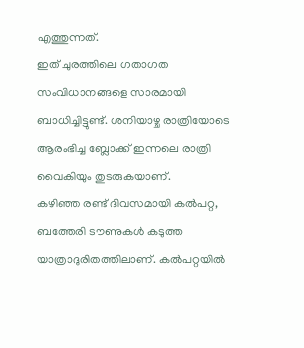എത്തുന്നത്.
ഇത് ചുരത്തിലെ ഗതാഗത സംവിധാനങ്ങളെ സാരമായി ബാധിച്ചിട്ടുണ്ട്. ശനിയാഴ്ച രാത്രിയോടെ ആരംഭിച്ച ബ്ലോക്ക് ഇന്നലെ രാത്രി വൈകിയും തുടരുകയാണ്.
കഴിഞ്ഞ രണ്ട് ദിവസമായി കൽപറ്റ, ബത്തേരി ടൗണുകൾ കടുത്ത യാത്രാദുരിതത്തിലാണ്. കൽപറ്റയിൽ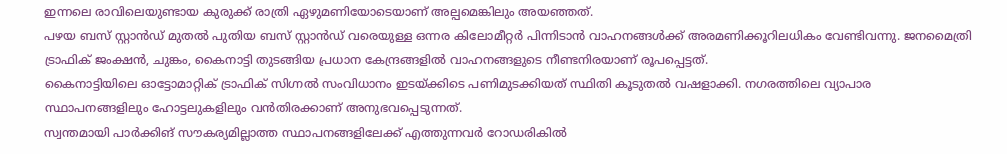ഇന്നലെ രാവിലെയുണ്ടായ കുരുക്ക് രാത്രി ഏഴുമണിയോടെയാണ് അല്പമെങ്കിലും അയഞ്ഞത്.
പഴയ ബസ് സ്റ്റാൻഡ് മുതൽ പുതിയ ബസ് സ്റ്റാൻഡ് വരെയുള്ള ഒന്നര കിലോമീറ്റർ പിന്നിടാൻ വാഹനങ്ങൾക്ക് അരമണിക്കൂറിലധികം വേണ്ടിവന്നു. ജനമൈത്രി ട്രാഫിക് ജംക്ഷൻ, ചുങ്കം, കൈനാട്ടി തുടങ്ങിയ പ്രധാന കേന്ദ്രങ്ങളിൽ വാഹനങ്ങളുടെ നീണ്ടനിരയാണ് രൂപപ്പെട്ടത്.
കൈനാട്ടിയിലെ ഓട്ടോമാറ്റിക് ട്രാഫിക് സിഗ്നൽ സംവിധാനം ഇടയ്ക്കിടെ പണിമുടക്കിയത് സ്ഥിതി കൂടുതൽ വഷളാക്കി. നഗരത്തിലെ വ്യാപാര സ്ഥാപനങ്ങളിലും ഹോട്ടലുകളിലും വൻതിരക്കാണ് അനുഭവപ്പെടുന്നത്.
സ്വന്തമായി പാർക്കിങ് സൗകര്യമില്ലാത്ത സ്ഥാപനങ്ങളിലേക്ക് എത്തുന്നവർ റോഡരികിൽ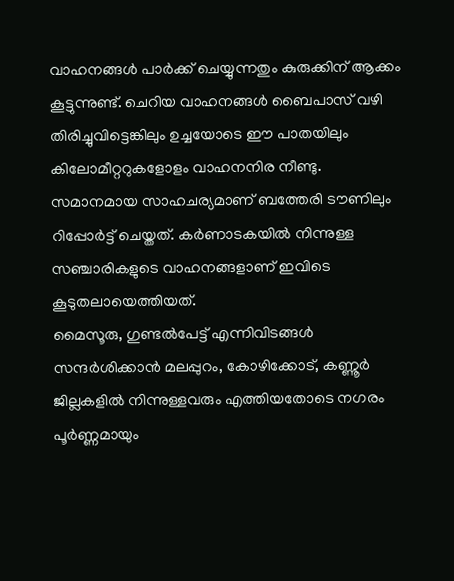വാഹനങ്ങൾ പാർക്ക് ചെയ്യുന്നതും കുരുക്കിന് ആക്കം കൂട്ടുന്നുണ്ട്. ചെറിയ വാഹനങ്ങൾ ബൈപാസ് വഴി തിരിച്ചുവിട്ടെങ്കിലും ഉച്ചയോടെ ഈ പാതയിലും കിലോമീറ്ററുകളോളം വാഹനനിര നീണ്ടു.
സമാനമായ സാഹചര്യമാണ് ബത്തേരി ടൗണിലും റിപ്പോർട്ട് ചെയ്തത്. കർണാടകയിൽ നിന്നുള്ള സഞ്ചാരികളുടെ വാഹനങ്ങളാണ് ഇവിടെ കൂടുതലായെത്തിയത്.
മൈസൂരു, ഗുണ്ടൽപേട്ട് എന്നിവിടങ്ങൾ സന്ദർശിക്കാൻ മലപ്പുറം, കോഴിക്കോട്, കണ്ണൂർ ജില്ലകളിൽ നിന്നുള്ളവരും എത്തിയതോടെ നഗരം പൂർണ്ണമായും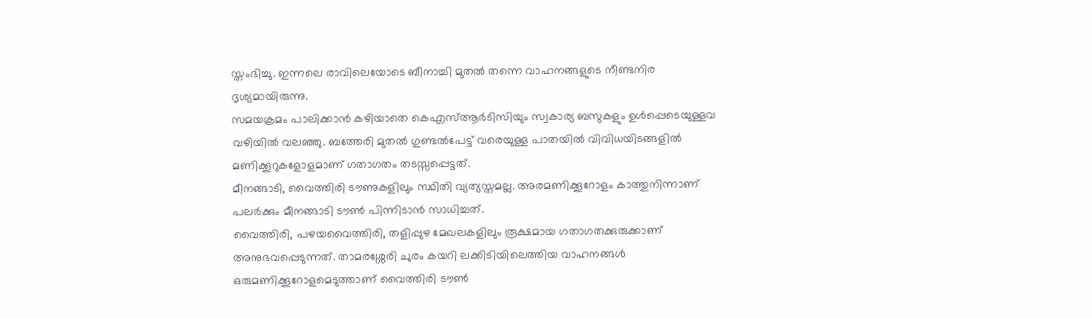സ്തംഭിച്ചു. ഇന്നലെ രാവിലെയോടെ ബീനാച്ചി മുതൽ തന്നെ വാഹനങ്ങളുടെ നീണ്ടനിര ദൃശ്യമായിരുന്നു.
സമയക്രമം പാലിക്കാൻ കഴിയാതെ കെഎസ്ആർടിസിയും സ്വകാര്യ ബസുകളും ഉൾപ്പെടെയുള്ളവ വഴിയിൽ വലഞ്ഞു. ബത്തേരി മുതൽ ഗുണ്ടൽപേട്ട് വരെയുള്ള പാതയിൽ വിവിധയിടങ്ങളിൽ മണിക്കൂറുകളോളമാണ് ഗതാഗതം തടസ്സപ്പെട്ടത്.
മീനങ്ങാടി, വൈത്തിരി ടൗണുകളിലും സ്ഥിതി വ്യത്യസ്തമല്ല. അരമണിക്കൂറോളം കാത്തുനിന്നാണ് പലർക്കും മീനങ്ങാടി ടൗൺ പിന്നിടാൻ സാധിച്ചത്.
വൈത്തിരി, പഴയവൈത്തിരി, തളിപ്പുഴ മേഖലകളിലും രൂക്ഷമായ ഗതാഗതക്കുരുക്കാണ് അനുഭവപ്പെടുന്നത്. താമരശ്ശേരി ചുരം കയറി ലക്കിടിയിലെത്തിയ വാഹനങ്ങൾ ഒരുമണിക്കൂറോളമെടുത്താണ് വൈത്തിരി ടൗൺ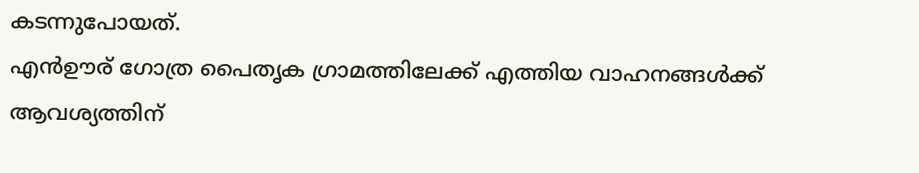കടന്നുപോയത്.
എൻഊര് ഗോത്ര പൈതൃക ഗ്രാമത്തിലേക്ക് എത്തിയ വാഹനങ്ങൾക്ക് ആവശ്യത്തിന്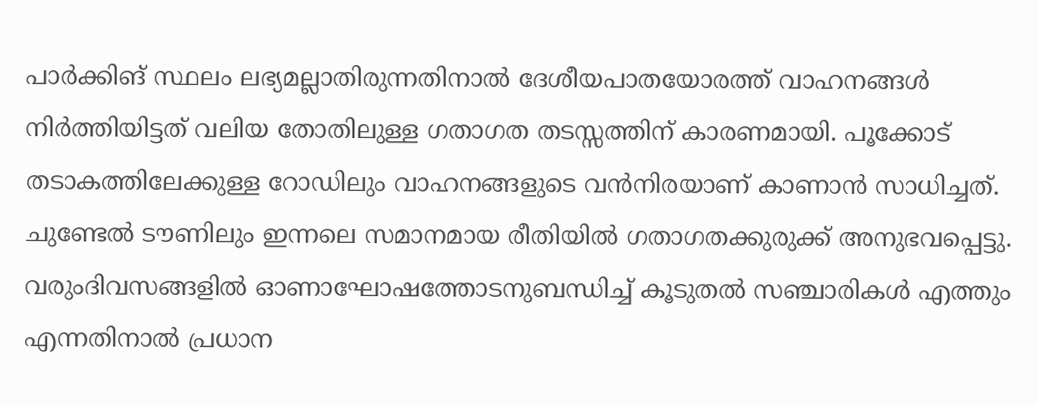പാർക്കിങ് സ്ഥലം ലഭ്യമല്ലാതിരുന്നതിനാൽ ദേശീയപാതയോരത്ത് വാഹനങ്ങൾ നിർത്തിയിട്ടത് വലിയ തോതിലുള്ള ഗതാഗത തടസ്സത്തിന് കാരണമായി. പൂക്കോട് തടാകത്തിലേക്കുള്ള റോഡിലും വാഹനങ്ങളുടെ വൻനിരയാണ് കാണാൻ സാധിച്ചത്.
ചുണ്ടേൽ ടൗണിലും ഇന്നലെ സമാനമായ രീതിയിൽ ഗതാഗതക്കുരുക്ക് അനുഭവപ്പെട്ടു. വരുംദിവസങ്ങളിൽ ഓണാഘോഷത്തോടനുബന്ധിച്ച് കൂടുതൽ സഞ്ചാരികൾ എത്തും എന്നതിനാൽ പ്രധാന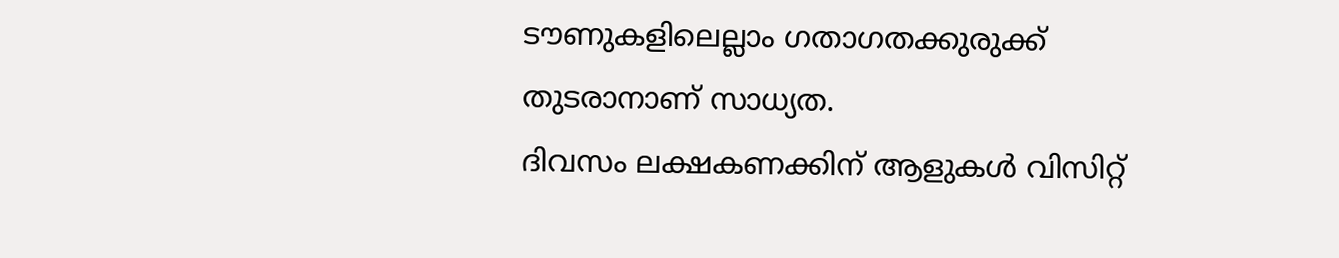ടൗണുകളിലെല്ലാം ഗതാഗതക്കുരുക്ക് തുടരാനാണ് സാധ്യത.
ദിവസം ലക്ഷകണക്കിന് ആളുകൾ വിസിറ്റ്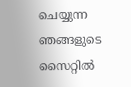ചെയ്യുന്ന ഞങ്ങളുടെ സൈറ്റിൽ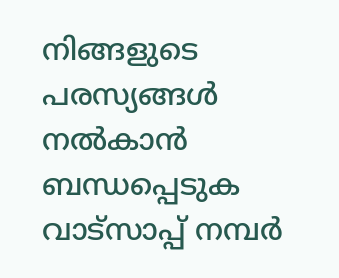നിങ്ങളുടെ പരസ്യങ്ങൾ നൽകാൻ ബന്ധപ്പെടുക വാട്സാപ്പ് നമ്പർ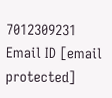7012309231 Email ID [email protected]